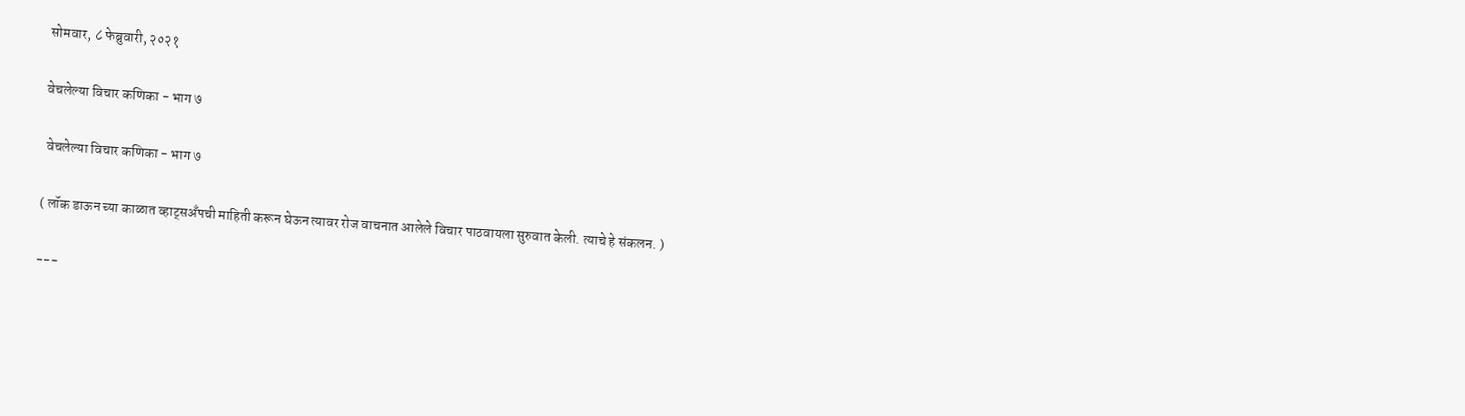सोमवार, ८ फेब्रुवारी, २०२१

वेचलेल्या विचार कणिका - भाग ७

 वेचलेल्या विचार कणिका - भाग ७

( लॉक डाऊन च्या काळात व्हाट्सअँपची माहिती करून घेऊन त्यावर रोज वाचनात आलेले विचार पाठवायला सुरुवात केली. त्याचे हे संकलन. )

---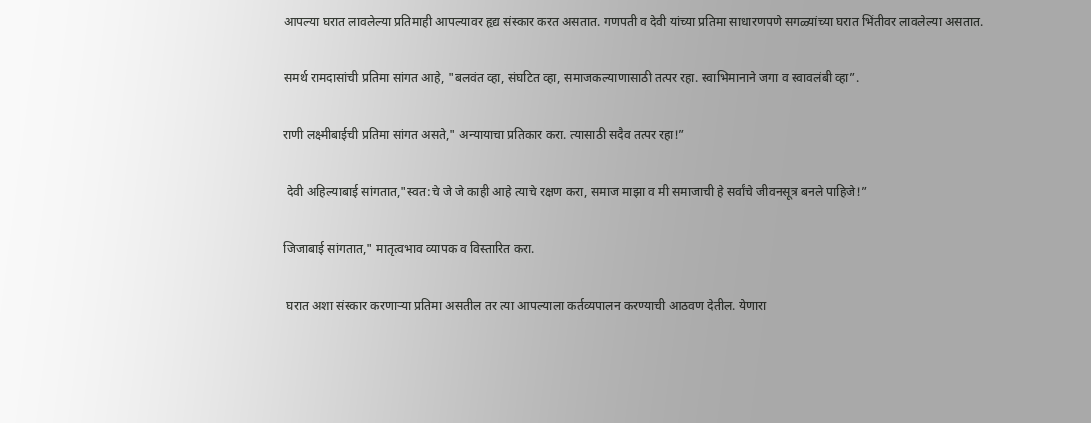आपल्या घरात लावलेल्या प्रतिमाही आपल्यावर हृद्य संस्कार करत असतात. गणपती व देवी यांच्या प्रतिमा साधारणपणे सगळ्यांच्या घरात भिंतीवर लावलेल्या असतात.

समर्थ रामदासांची प्रतिमा सांगत आहे, "बलवंत व्हा, संघटित व्हा, समाजकल्याणासाठी तत्पर रहा. स्वाभिमानाने जगा व स्वावलंबी व्हा”.

राणी लक्ष्मीबाईची प्रतिमा सांगत असते," अन्यायाचा प्रतिकार करा. त्यासाठी सदैव तत्पर रहा!”

 देवी अहिल्याबाई सांगतात,"स्वत:चे जे जे काही आहे त्याचे रक्षण करा, समाज माझा व मी समाजाची हे सर्वांचे जीवनसूत्र बनले पाहिजे!”

जिजाबाई सांगतात," मातृत्वभाव व्यापक व विस्तारित करा.

 घरात अशा संस्कार करणाऱ्या प्रतिमा असतील तर त्या आपल्याला कर्तव्यपालन करण्याची आठवण देतील. येणारा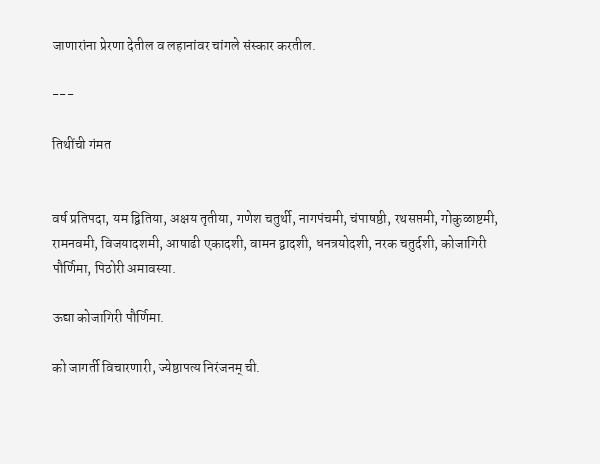जाणारांना प्रेरणा देतील व लहानांवर चांगले संस्कार करतील.

---

तिथींची गंमत


वर्ष प्रतिपदा, यम द्वितिया, अक्षय तृतीया, गणेश चतुर्थी, नागपंचमी, चंपाषष्ठी, रथसप्तमी, गोकुळाष्टमी, रामनवमी, विजयादशमी, आषाढी एकादशी, वामन द्वादशी, धनत्रयोदशी, नरक चतुर्दशी, कोजागिरी पौर्णिमा, पिठोरी अमावस्या.

ऊद्या कोजागिरी पौर्णिमा.

को जागर्ती विचारणारी, ज्येष्ठापत्य निरंजनम् ची.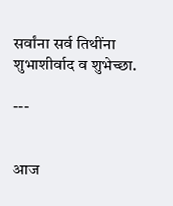सर्वांना सर्व तिथींना शुभाशीर्वाद व शुभेच्छा.

---


आज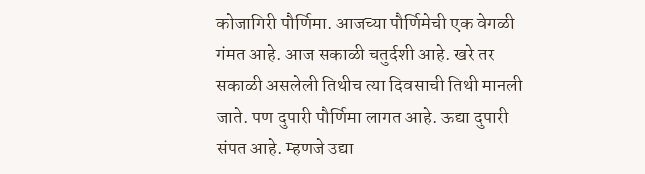कोजागिरी पौर्णिमा. आजच्या पौर्णिमेची एक वेगळी गंमत आहे. आज सकाळी चतुर्दशी आहे. खरे तर सकाळी असलेली तिथीच त्या दिवसाची तिथी मानली जाते. पण दुपारी पौर्णिमा लागत आहे. ऊद्या दुपारी संपत आहे. म्हणजे उद्या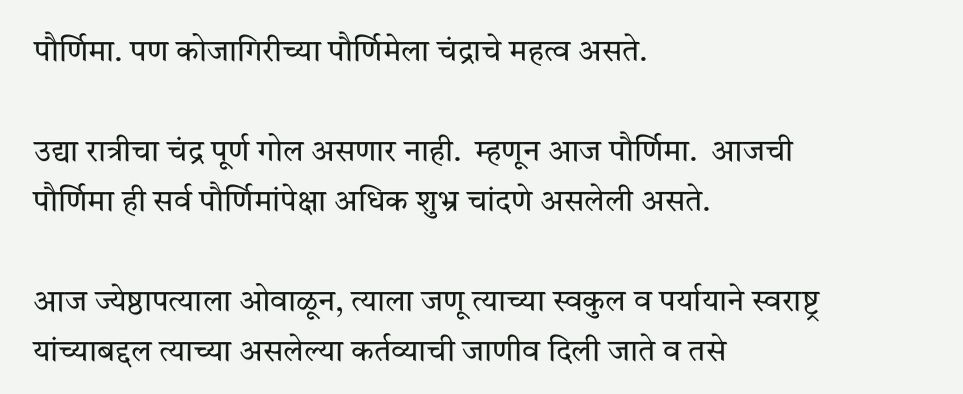पौर्णिमा. पण कोजागिरीच्या पौर्णिमेला चंद्राचे महत्व असते.

उद्या रात्रीचा चंद्र पूर्ण गोल असणार नाही.  म्हणून आज पौर्णिमा.  आजची पौर्णिमा ही सर्व पौर्णिमांपेक्षा अधिक शुभ्र चांदणे असलेली असते.

आज ज्येष्ठापत्याला ओवाळून, त्याला जणू त्याच्या स्वकुल व पर्यायाने स्वराष्ट्र यांच्याबद्दल त्याच्या असलेल्या कर्तव्याची जाणीव दिली जाते व तसे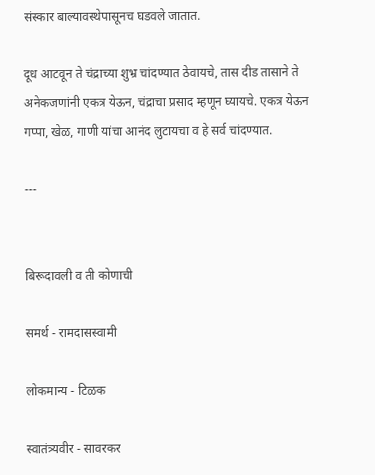संस्कार बाल्यावस्थेपासूनच घडवले जातात.

दूध आटवून ते चंद्राच्या शुभ्र चांदण्यात ठेवायचे, तास दीड तासाने ते अनेकजणांनी एकत्र येऊन, चंद्राचा प्रसाद म्हणून घ्यायचे. एकत्र येऊन गप्पा, खेळ, गाणी यांचा आनंद लुटायचा व हे सर्व चांदण्यात.

---


बिरूदावली व ती कोणाची

समर्थ - रामदासस्वामी

लोकमान्य - टिळक

स्वातंत्र्यवीर - सावरकर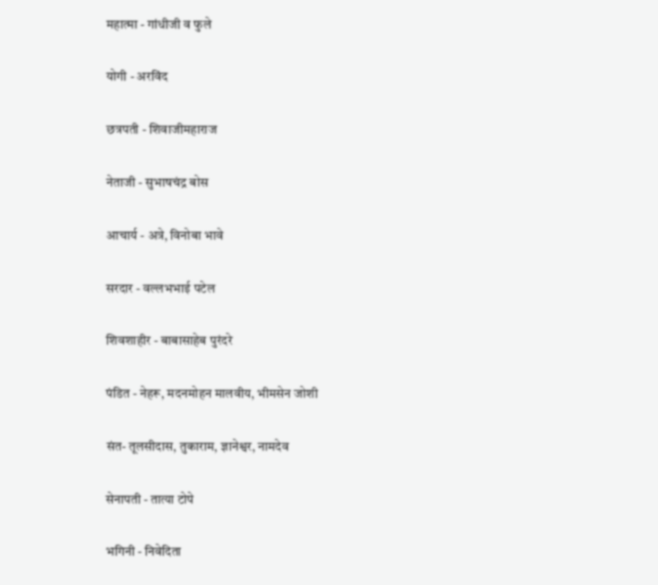महात्मा - गांधीजी व फुले

योगी - अरविंद

छत्रपती - शिवाजीमहाराज

नेताजी - सुभाषचंद्र बोस

आचार्य - अत्रे, विनोबा भावे

सरदार - वल्लभभाई पटेल

शिवशाहीर - बाबासाहेब पुरंदरे

पंडित - नेहरू, मदनमोहन मालवीय, भीमसेन जोशी

संत- तूलसीदास, तुकाराम, ज्ञानेश्वर, नामदेव

सेनापती - तात्या टोपे

भगिनी - निवेदिता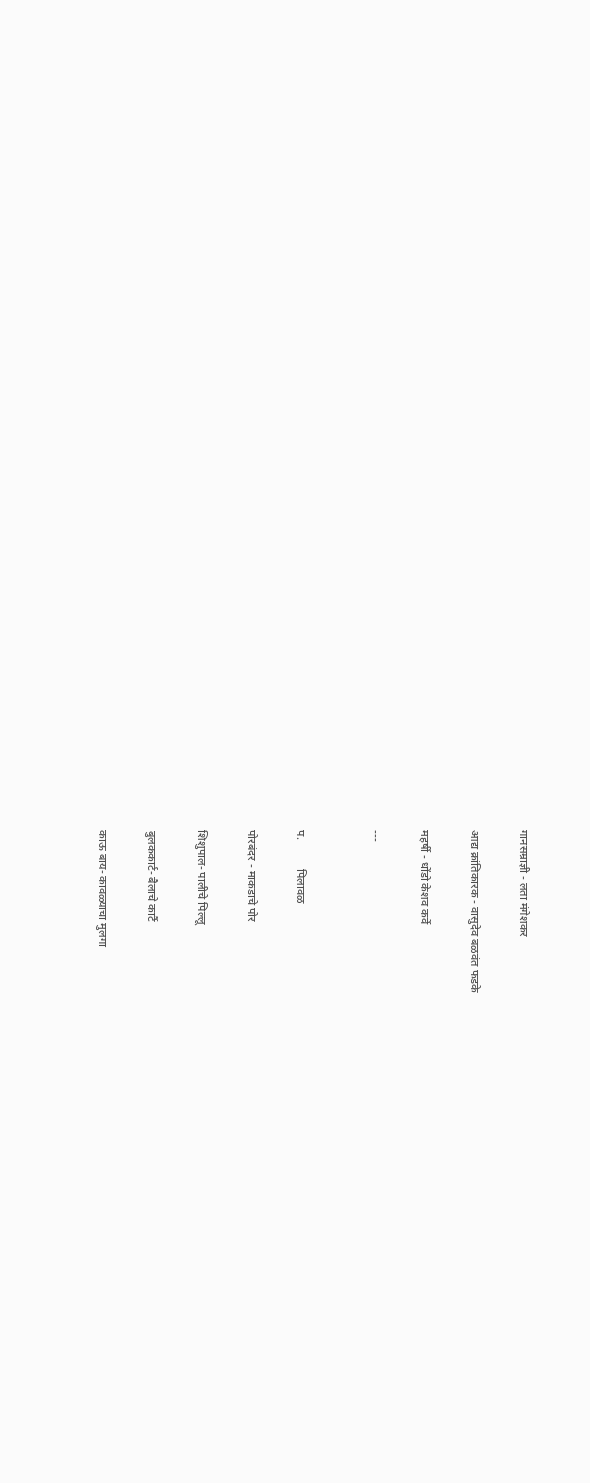गानसम्राज्ञी - लता मंगेशकर

आद्य क्रांतिकारक - वासुदेव बळवंत फडके

महर्षी - धोंडो केशव कर्वे

---


प.          पिलावळ

पोरबंदर - माकडाचे पोर

शिशुपाल- पालीचे पिल्लू

बुलककार्ट- बैलाचे कार्टै

काऊ बाय- कावळ्याचा मुलगा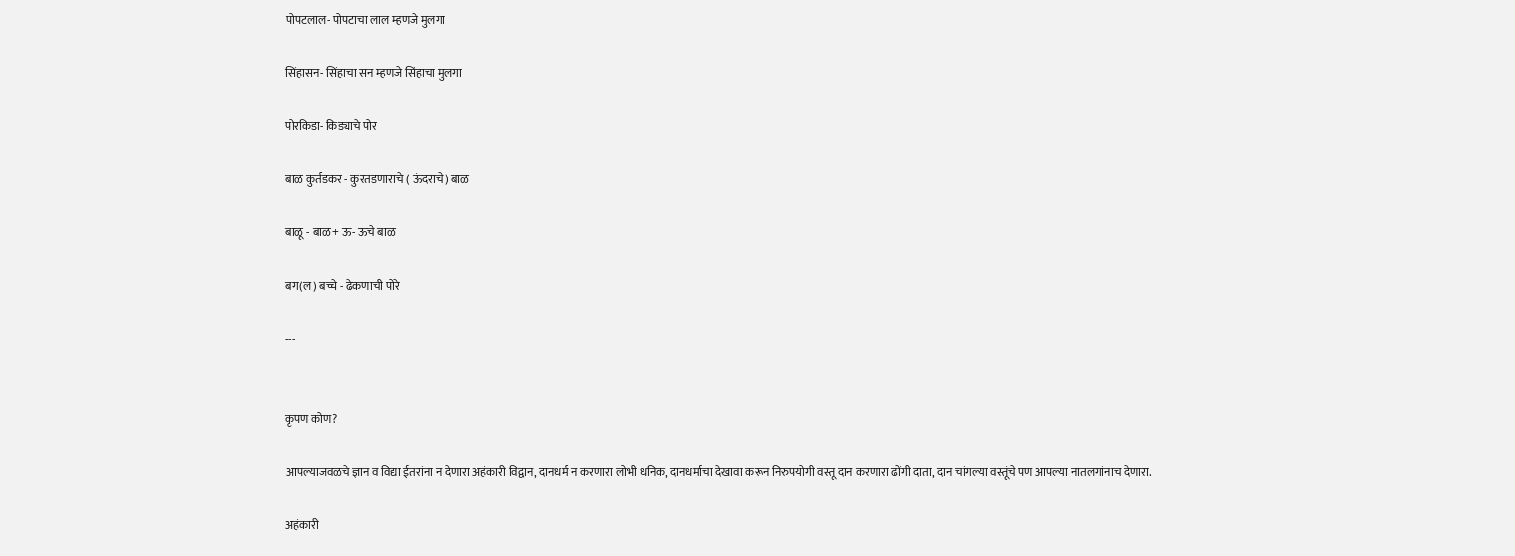पोपटलाल- पोपटाचा लाल म्हणजे मुलगा

सिंहासन- सिंहाचा सन म्हणजे सिंहाचा मुलगा

पोरकिडा- किड्याचे पोर

बाळ कुर्तडकर - कुरतडणाराचे ( ऊंदराचे) बाळ

बाळू - बाळ+ ऊ- ऊचे बाळ

बग(ल) बच्चे - ढेकणाची पोरे

---


कृपण कोण?

आपल्याजवळचे ज्ञान व विद्या ईतरांना न देणारा अहंकारी विद्वान, दानधर्म न करणारा लोभी धनिक, दानधर्माचा देखावा करून निरुपयोगी वस्तू दान करणारा ढोंगी दाता, दान चांगल्या वस्तूंचे पण आपल्या नातलगांनाच देणारा.

अहंकारी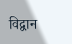विद्वान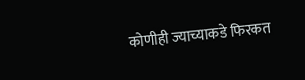कोणीही ज्याच्याकडे फिरकत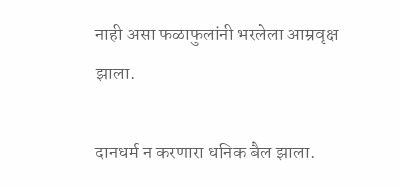नाही असा फळाफुलांनी भरलेला आम्रवृक्ष झाला.

दानधर्म न करणारा धनिक बैल झाला.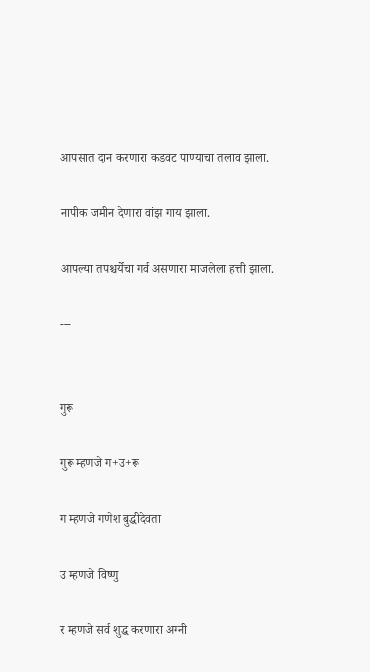आपसात दान करणारा कडवट पाण्याचा तलाव झाला.

नापीक जमीन देणारा वांझ गाय झाला.

आपल्या तपश्चर्येचा गर्व असणारा माजलेला हत्ती झाला.

---


गुरू

गुरू म्हणजे ग+उ+रू

ग म्हणजे गणेश बुद्धीदेवता

उ म्हणजे विष्णु

र म्हणजे सर्व शुद्ध करणारा अग्नी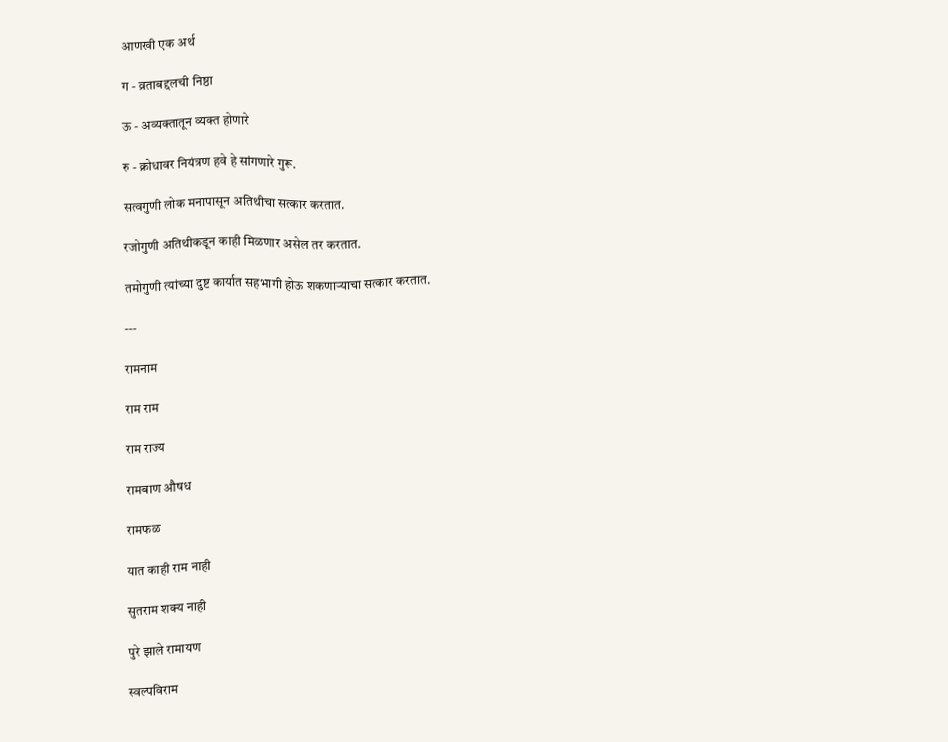आणखी एक अर्थ

ग - व्रताबद्दलची निष्ठा

ऊ - अव्यक्तातून व्यक्त होणारे

रु - क्रोधावर नियंत्रण हवे हे सांगणारे गुरू.

सत्वगुणी लोक मनापासून अतिथीचा सत्कार करतात.

रजोगुणी अतिथीकडून काही मिळणार असेल तर करतात.

तमोगुणी त्यांच्या दुष्ट कार्यात सहभागी होऊ शकणाऱ्याचा सत्कार करतात.

---

रामनाम

राम राम

राम राज्य

रामबाण औषध

रामफळ

यात काही राम नाही

सुतराम शक्य नाही

पुरे झाले रामायण

स्वल्पविराम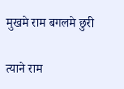मुखमे राम बगलमे छुरी

त्याने राम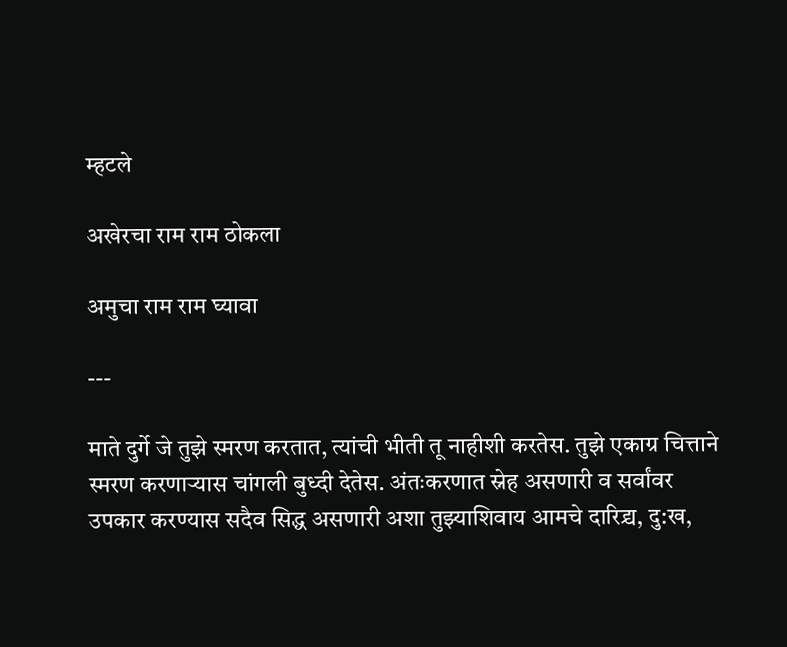म्हटले

अखेरचा राम राम ठोकला

अमुचा राम राम घ्यावा

---

माते दुर्गे जे तुझे स्मरण करतात, त्यांची भीती तू नाहीशी करतेस. तुझे एकाग्र चित्ताने स्मरण करणाऱ्यास चांगली बुध्दी देतेस. अंतःकरणात स्नेह असणारी व सर्वांवर उपकार करण्यास सदैव सिद्ध असणारी अशा तुझ्याशिवाय आमचे दारिद्र्य, दु:ख,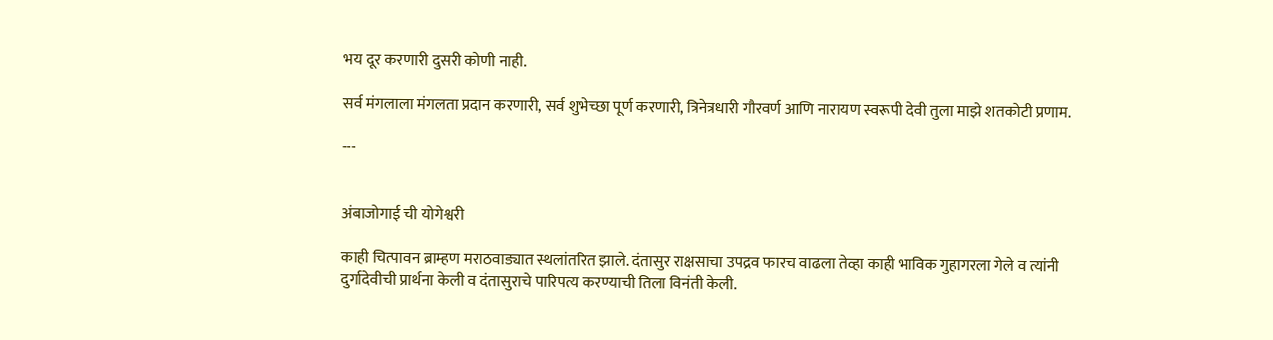भय दूर करणारी दुसरी कोणी नाही.

सर्व मंगलाला मंगलता प्रदान करणारी, सर्व शुभेच्छा ‌पूर्ण करणारी, त्रिनेत्रधारी गौरवर्ण आणि नारायण स्वरूपी देवी तुला माझे शतकोटी प्रणाम.

---


अंबाजोगाई ची योगेश्वरी

काही चित्पावन ब्राम्हण मराठवाड्यात स्थलांतरित झाले. दंतासुर राक्षसाचा उपद्रव फारच वाढला तेव्हा काही भाविक गुहागरला गेले व त्यांनी दुर्गादेवीची प्रार्थना केली व दंतासुराचे पारिपत्य करण्याची तिला विनंती केली.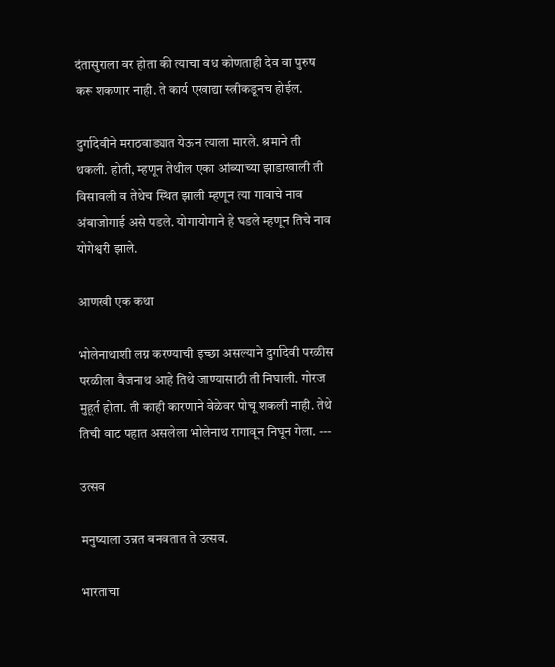दंतासुराला वर होता की त्याचा वध कोणताही देव वा पुरुष करू शकणार नाही. ते कार्य एखाद्या स्त्रीकडूनच होईल.

दुर्गादेवीने मराठवाड्यात येऊन त्याला मारले. श्रमाने ती थकली. होती, म्हणून तेथील एका आंब्याच्या झाडाखाली ती विसावली व तेथेच स्थित झाली म्हणून त्या गावाचे नाव अंबाजोगाई असे पडले. योगायोगाने हे घडले म्हणून तिचे नाव योगेश्वरी झाले.

आणखी एक कथा

भोलेनाथाशी लग्न करण्याची इच्छा असल्याने दुर्गादेवी परळीस परळीला वैजनाथ आहे तिथे जाण्यासाठी ती निघाली. गोरज मुहूर्त होता. ती काही कारणाने वेळेवर पोचू शकली नाही. तेथे तिची वाट पहात असलेला भोलेनाथ रागावून निघून गेला. ---

उत्सव

मनुष्याला उन्नत बनवतात ते उत्सव.

भारताचा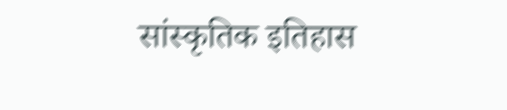सांस्कृतिक इतिहास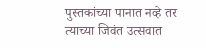पुस्तकांच्या पानात नव्हे तर त्याच्या जिवंत उत्सवात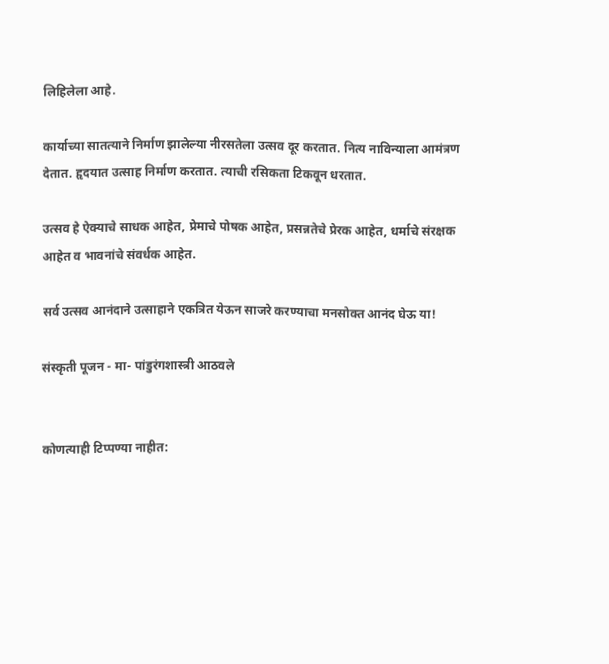लिहिलेला आहे.

कार्याच्या सातत्याने निर्माण झालेल्या नी‌रसतेला उत्सव दूर करतात. नित्य नाविन्याला आमंत्रण देतात. हृदयात उत्साह निर्माण करतात. त्याची रसिकता टिकवून धरतात.

उत्सव हे ऐक्याचे साधक आहेत, प्रेमाचे पोषक आहेत, प्रसन्नतेचे प्रेरक आहेत, धर्माचे संरक्षक आहेत व भावनांचे संवर्धक आहेत.

सर्व उत्सव आनंदाने उत्साहाने एकत्रित येऊन साजरे करण्याचा मनसोक्त आनंद घेऊ या!

संस्कृती पूजन - मा- पांडुरंगशास्त्री आठवले


कोणत्याही टिप्पण्‍या नाहीत: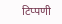टिप्पणी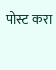पोस्ट करा